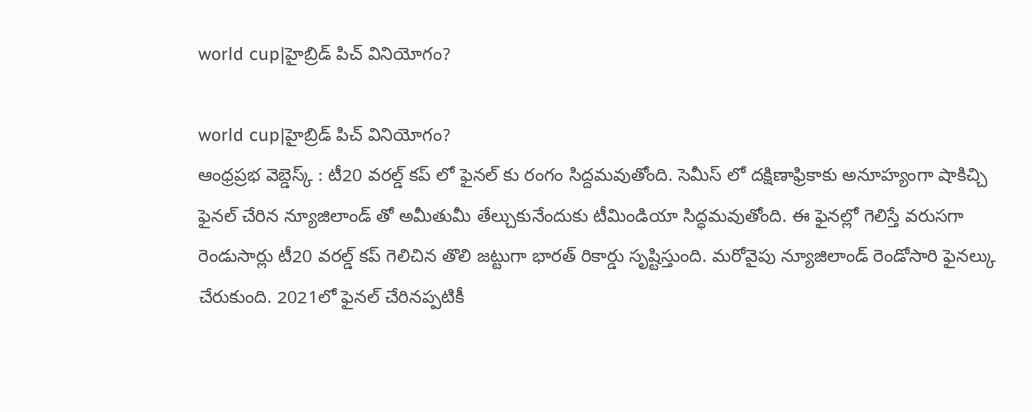world cup|హైబ్రిడ్ పిచ్ వినియోగం?

world cup|హైబ్రిడ్ పిచ్ వినియోగం?
ఆంధ్రప్రభ వెబ్డెస్క్ : టీ20 వరల్డ్ కప్ లో ఫైనల్ కు రంగం సిద్దమవుతోంది. సెమీస్ లో దక్షిణాఫ్రికాకు అనూహ్యంగా షాకిచ్చి ఫైనల్ చేరిన న్యూజిలాండ్ తో అమీతుమీ తేల్చుకునేందుకు టీమిండియా సిద్ధమవుతోంది. ఈ ఫైనల్లో గెలిస్తే వరుసగా రెండుసార్లు టీ20 వరల్డ్ కప్ గెలిచిన తొలి జట్టుగా భారత్ రికార్డు సృష్టిస్తుంది. మరోవైపు న్యూజిలాండ్ రెండోసారి ఫైనల్కు చేరుకుంది. 2021లో ఫైనల్ చేరినప్పటికీ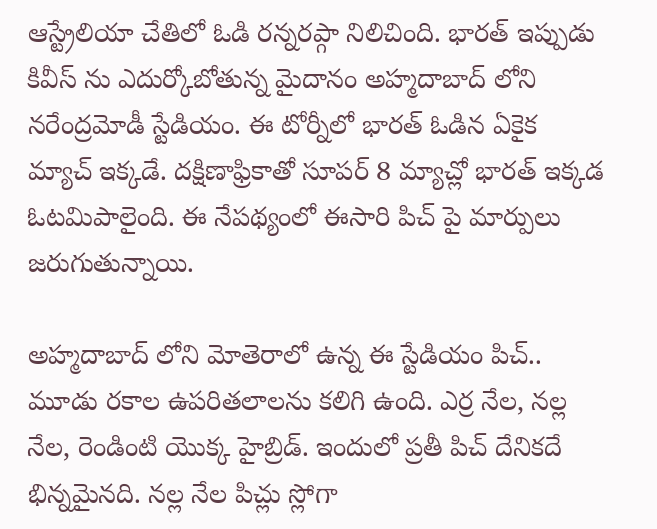ఆస్ట్రేలియా చేతిలో ఓడి రన్నరప్గా నిలిచింది. భారత్ ఇప్పుడు కివీస్ ను ఎదుర్కోబోతున్న మైదానం అహ్మదాబాద్ లోని నరేంద్రమోడీ స్టేడియం. ఈ టోర్నీలో భారత్ ఓడిన ఏకైక మ్యాచ్ ఇక్కడే. దక్షిణాఫ్రికాతో సూపర్ 8 మ్యాచ్లో భారత్ ఇక్కడ ఓటమిపాలైంది. ఈ నేపథ్యంలో ఈసారి పిచ్ పై మార్పులు జరుగుతున్నాయి.

అహ్మదాబాద్ లోని మోతెరాలో ఉన్న ఈ స్టేడియం పిచ్.. మూడు రకాల ఉపరితలాలను కలిగి ఉంది. ఎర్ర నేల, నల్ల నేల, రెండింటి యొక్క హైబ్రిడ్. ఇందులో ప్రతీ పిచ్ దేనికదే భిన్నమైనది. నల్ల నేల పిచ్లు స్లోగా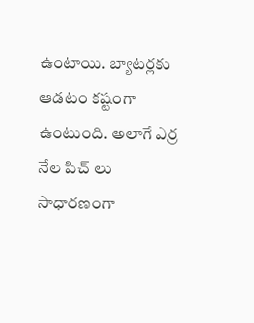ఉంటాయి. బ్యాటర్లకు ఆడటం కష్టంగా ఉంటుంది. అలాగే ఎర్ర నేల పిచ్ లు సాధారణంగా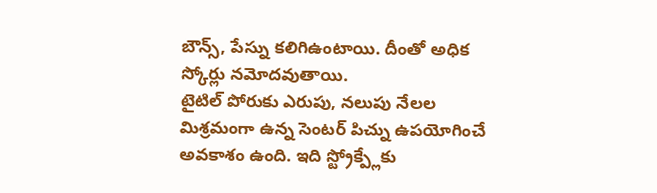బౌన్స్, పేస్ను కలిగిఉంటాయి. దీంతో అధిక స్కోర్లు నమోదవుతాయి.
టైటిల్ పోరుకు ఎరుపు, నలుపు నేలల మిశ్రమంగా ఉన్న సెంటర్ పిచ్ను ఉపయోగించే అవకాశం ఉంది. ఇది స్ట్రోక్ప్లేకు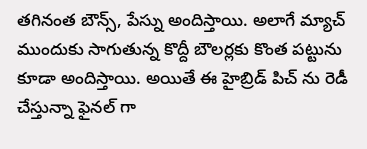తగినంత బౌన్స్, పేస్ను అందిస్తాయి. అలాగే మ్యాచ్ ముందుకు సాగుతున్న కొద్దీ బౌలర్లకు కొంత పట్టును కూడా అందిస్తాయి. అయితే ఈ హైబ్రిడ్ పిచ్ ను రెడీ చేస్తున్నా ఫైనల్ గా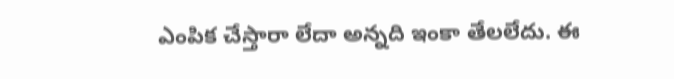ఎంపిక చేస్తారా లేదా అన్నది ఇంకా తేలలేదు. ఈ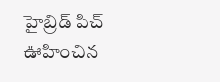హైబ్రిడ్ పిచ్ ఊహించిన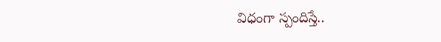విధంగా స్పందిస్తే..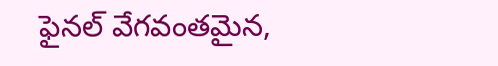ఫైనల్ వేగవంతమైన,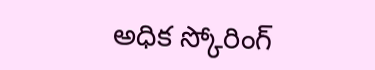అధిక స్కోరింగ్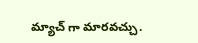మ్యాచ్ గా మారవచ్చు.